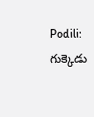Podili: గుక్కెడు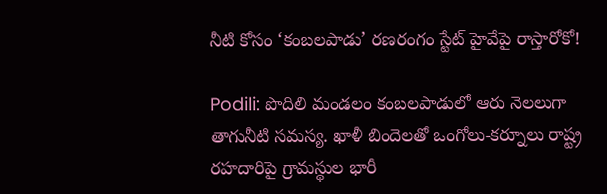నీటి కోసం ‘కంబలపాడు’ రణరంగం స్టేట్ హైవేపై రాస్తారోకో!

Podili: పొదిలి మండలం కంబలపాడులో ఆరు నెలలుగా తాగునీటి సమస్య. ఖాళీ బిందెలతో ఒంగోలు-కర్నూలు రాష్ట్ర రహదారిపై గ్రామస్థుల భారీ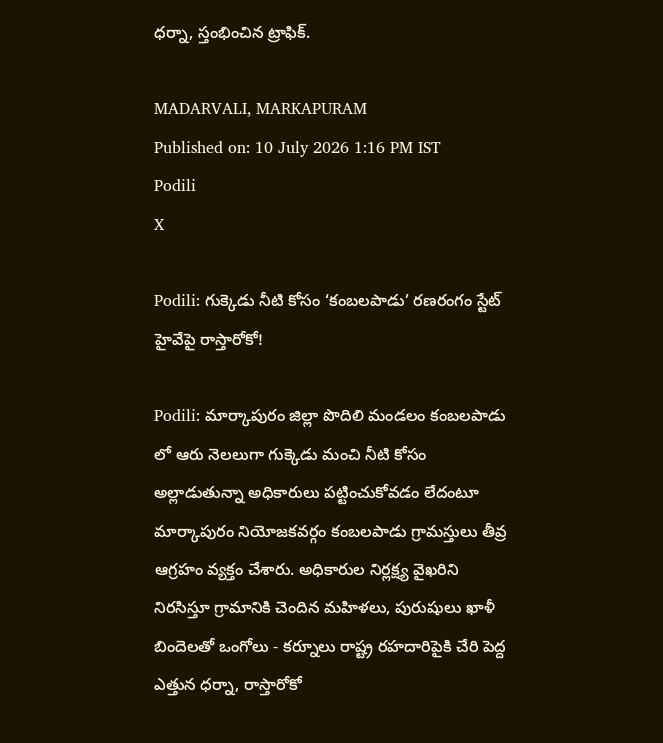ధర్నా, స్తంభించిన ట్రాఫిక్.

MADARVALI, MARKAPURAM
Published on: 10 July 2026 1:16 PM IST
Podili
X

Podili: గుక్కెడు నీటి కోసం ‘కంబలపాడు’ రణరంగం స్టేట్ హైవేపై రాస్తారోకో!

Podili: మార్కాపురం జిల్లా పొదిలి మండలం కంబలపాడు లో ఆరు నెలలుగా గుక్కెడు మంచి నీటి కోసం అల్లాడుతున్నా అధికారులు పట్టించుకోవడం లేదంటూ మార్కాపురం నియోజకవర్గం కంబలపాడు గ్రామస్తులు తీవ్ర ఆగ్రహం వ్యక్తం చేశారు. అధికారుల నిర్లక్ష్య వైఖరిని నిరసిస్తూ గ్రామానికి చెందిన మహిళలు, పురుషులు ఖాళీ బిందెలతో ఒంగోలు - కర్నూలు రాష్ట్ర రహదారిపైకి చేరి పెద్ద ఎత్తున ధర్నా, రాస్తారోకో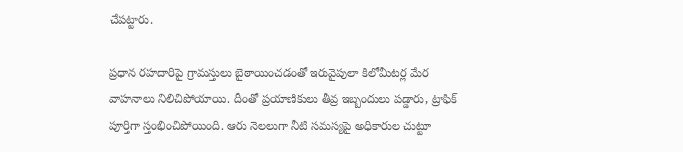చేపట్టారు.

ప్రధాన రహదారిపై గ్రామస్తులు బైఠాయించడంతో ఇరువైపులా కిలోమీటర్ల మేర వాహనాలు నిలిచిపోయాయి. దీంతో ప్రయాణికులు తీవ్ర ఇబ్బందులు పడ్డారు, ట్రాఫిక్ పూర్తిగా స్తంభించిపోయింది. ఆరు నెలలుగా నీటి సమస్యపై అధికారుల చుట్టూ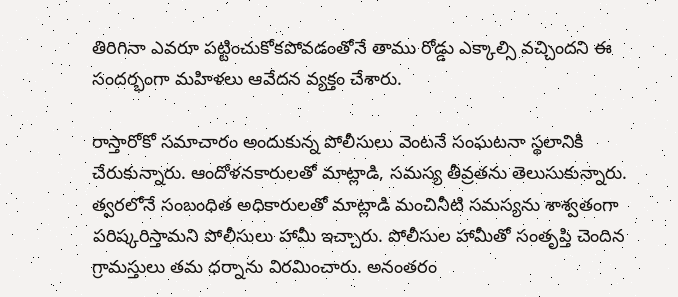తిరిగినా ఎవరూ పట్టించుకోకపోవడంతోనే తాము రోడ్డు ఎక్కాల్సి వచ్చిందని ఈ సందర్భంగా మహిళలు ఆవేదన వ్యక్తం చేశారు.

రాస్తారోకో సమాచారం అందుకున్న పోలీసులు వెంటనే సంఘటనా స్థలానికి చేరుకున్నారు. ఆందోళనకారులతో మాట్లాడి, సమస్య తీవ్రతను తెలుసుకున్నారు. త్వరలోనే సంబంధిత అధికారులతో మాట్లాడి మంచినీటి సమస్యను శాశ్వతంగా పరిష్కరిస్తామని పోలీసులు హామీ ఇచ్చారు. పోలీసుల హామీతో సంతృప్తి చెందిన గ్రామస్తులు తమ ధర్నాను విరమించారు. అనంతరం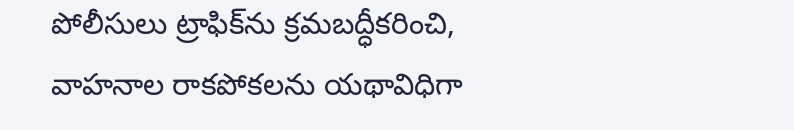పోలీసులు ట్రాఫిక్‌ను క్రమబద్ధీకరించి, వాహనాల రాకపోకలను యథావిధిగా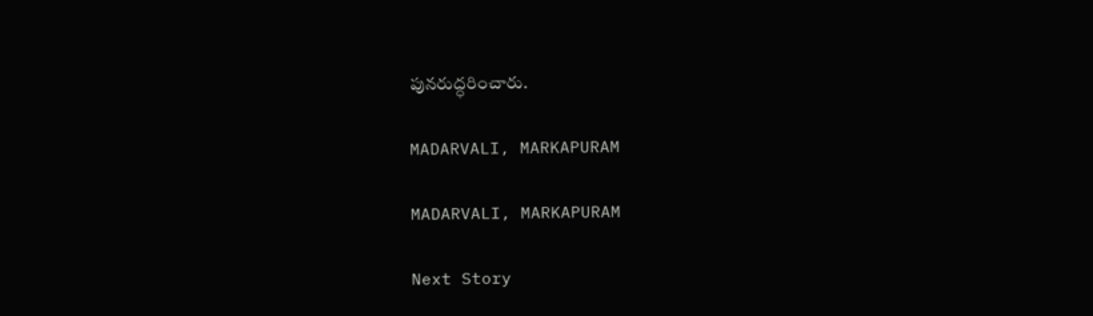పునరుద్ధరించారు.

MADARVALI, MARKAPURAM

MADARVALI, MARKAPURAM

Next Story